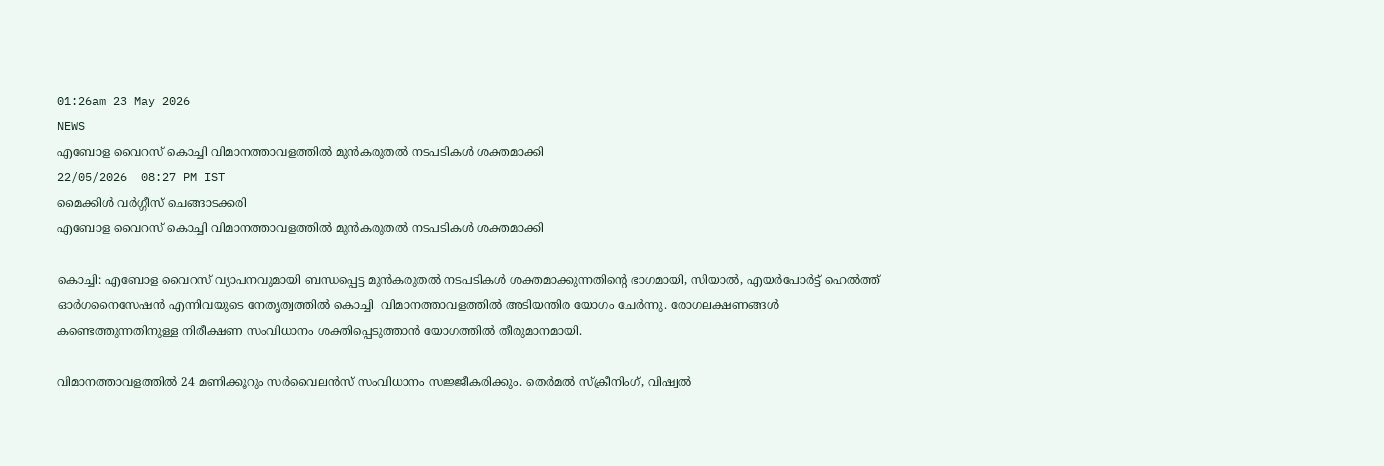01:26am 23 May 2026
NEWS
എബോള വൈറസ് കൊച്ചി വിമാനത്താവളത്തിൽ മുൻകരുതൽ നടപടികൾ ശക്തമാക്കി
22/05/2026  08:27 PM IST
മൈക്കിൾ വർഗ്ഗീസ് ചെങ്ങാടക്കരി
എബോള വൈറസ് കൊച്ചി വിമാനത്താവളത്തിൽ മുൻകരുതൽ നടപടികൾ ശക്തമാക്കി

കൊച്ചി: എബോള വൈറസ് വ്യാപനവുമായി ബന്ധപ്പെട്ട മുൻകരുതൽ നടപടികൾ ശക്തമാക്കുന്നതിന്റെ ഭാഗമായി, സിയാൽ, എയർപോർട്ട് ഹെൽത്ത് ഓർഗനൈസേഷൻ എന്നിവയുടെ നേതൃത്വത്തിൽ കൊച്ചി  വിമാനത്താവളത്തിൽ അടിയന്തിര യോഗം ചേർന്നു. രോഗലക്ഷണങ്ങൾ കണ്ടെത്തുന്നതിനുള്ള നിരീക്ഷണ സംവിധാനം ശക്തിപ്പെടുത്താൻ യോഗത്തിൽ തീരുമാനമായി.

വിമാനത്താവളത്തിൽ 24 മണിക്കൂറും സർവൈലൻസ് സംവിധാനം സജ്ജീകരിക്കും. തെർമൽ സ്ക്രീനിംഗ്, വിഷ്വൽ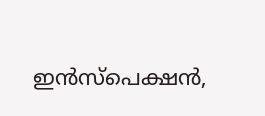ഇൻസ്പെക്ഷൻ,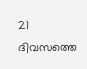21 ദിവസത്തെ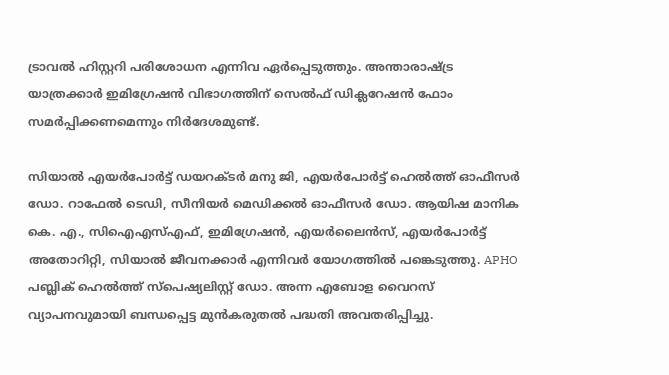ട്രാവൽ ഹിസ്റ്ററി പരിശോധന എന്നിവ ഏർപ്പെടുത്തും. അന്താരാഷ്ട്ര യാത്രക്കാർ ഇമിഗ്രേഷൻ വിഭാഗത്തിന് സെൽഫ് ഡിക്ലറേഷൻ ഫോം സമർപ്പിക്കണമെന്നും നിർദേശമുണ്ട്.

സിയാൽ എയർപോർട്ട് ഡയറക്ടർ മനു ജി, എയർപോർട്ട് ഹെൽത്ത് ഓഫീസർ ഡോ. റാഫേൽ ടെഡി, സീനിയർ മെഡിക്കൽ ഓഫീസർ ഡോ. ആയിഷ മാനിക  കെ. എ., സിഐഎസ്എഫ്, ഇമിഗ്രേഷൻ, എയർലൈൻസ്, എയർപോർട്ട് അതോറിറ്റി, സിയാൽ ജീവനക്കാർ എന്നിവർ യോഗത്തിൽ പങ്കെടുത്തു. APHO പബ്ലിക് ഹെൽത്ത് സ്പെഷ്യലിസ്റ്റ് ഡോ. അന്ന എബോള വൈറസ് വ്യാപനവുമായി ബന്ധപ്പെട്ട മുൻകരുതൽ പദ്ധതി അവതരിപ്പിച്ചു.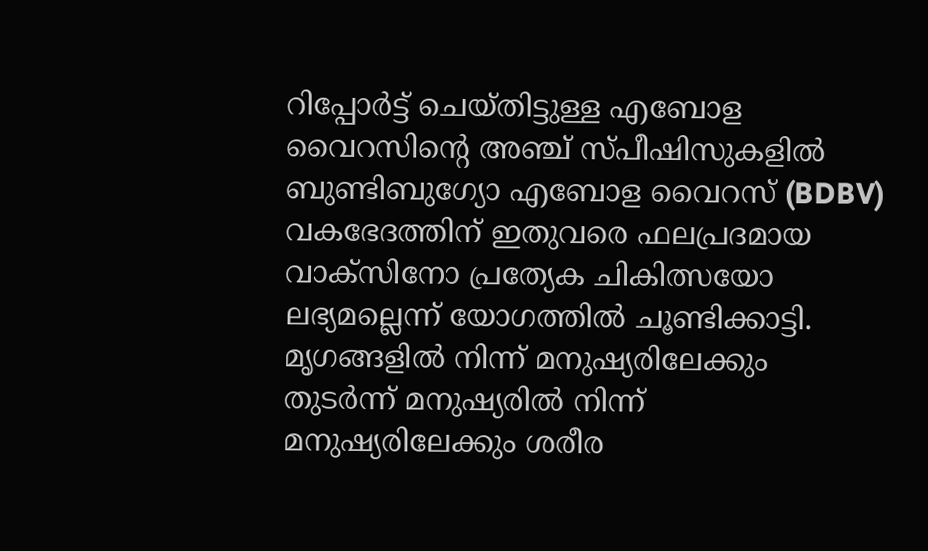റിപ്പോർട്ട് ചെയ്തിട്ടുള്ള എബോള വൈറസിന്റെ അഞ്ച് സ്പീഷിസുകളിൽ ബുണ്ടിബുഗ്യോ എബോള വൈറസ് (BDBV) വകഭേദത്തിന് ഇതുവരെ ഫലപ്രദമായ വാക്സിനോ പ്രത്യേക ചികിത്സയോ ലഭ്യമല്ലെന്ന് യോഗത്തിൽ ചൂണ്ടിക്കാട്ടി. മൃഗങ്ങളിൽ നിന്ന് മനുഷ്യരിലേക്കും തുടർന്ന് മനുഷ്യരിൽ നിന്ന് മനുഷ്യരിലേക്കും ശരീര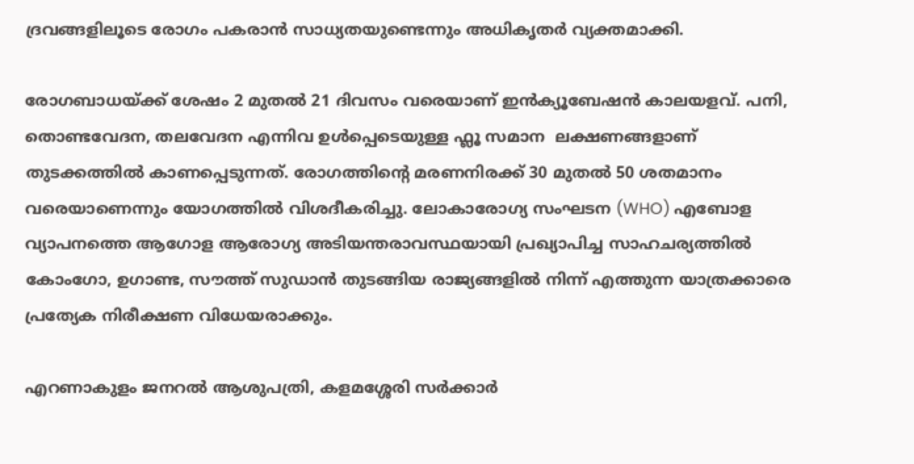ദ്രവങ്ങളിലൂടെ രോഗം പകരാൻ സാധ്യതയുണ്ടെന്നും അധികൃതർ വ്യക്തമാക്കി.

രോഗബാധയ്ക്ക് ശേഷം 2 മുതൽ 21 ദിവസം വരെയാണ് ഇൻക്യൂബേഷൻ കാലയളവ്. പനി, തൊണ്ടവേദന, തലവേദന എന്നിവ ഉൾപ്പെടെയുള്ള ഫ്ലൂ സമാന  ലക്ഷണങ്ങളാണ് തുടക്കത്തിൽ കാണപ്പെടുന്നത്. രോഗത്തിന്റെ മരണനിരക്ക് 30 മുതൽ 50 ശതമാനം വരെയാണെന്നും യോഗത്തിൽ വിശദീകരിച്ചു. ലോകാരോഗ്യ സംഘടന (WHO) എബോള വ്യാപനത്തെ ആഗോള ആരോഗ്യ അടിയന്തരാവസ്ഥയായി പ്രഖ്യാപിച്ച സാഹചര്യത്തിൽ കോംഗോ, ഉഗാണ്ട, സൗത്ത് സുഡാൻ തുടങ്ങിയ രാജ്യങ്ങളിൽ നിന്ന് എത്തുന്ന യാത്രക്കാരെ പ്രത്യേക നിരീക്ഷണ വിധേയരാക്കും.

എറണാകുളം ജനറൽ ആശുപത്രി, കളമശ്ശേരി സർക്കാർ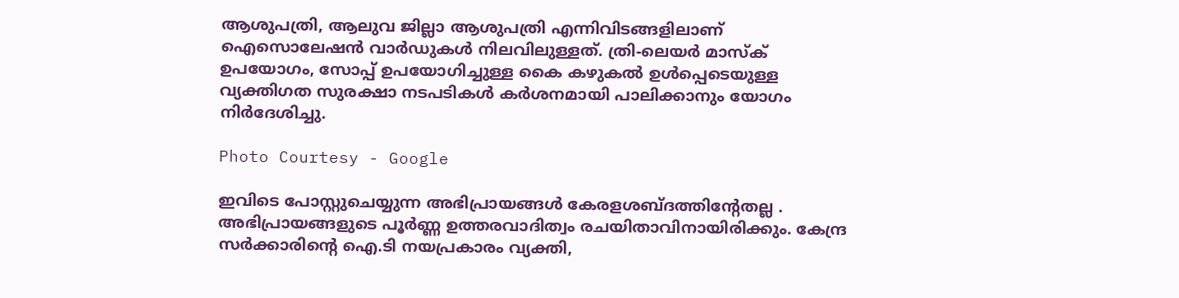ആശുപത്രി, ആലുവ ജില്ലാ ആശുപത്രി എന്നിവിടങ്ങളിലാണ് ഐസൊലേഷൻ വാർഡുകൾ നിലവിലുള്ളത്. ത്രി-ലെയർ മാസ്ക് ഉപയോഗം, സോപ്പ് ഉപയോഗിച്ചുള്ള കൈ കഴുകൽ ഉൾപ്പെടെയുള്ള വ്യക്തിഗത സുരക്ഷാ നടപടികൾ കർശനമായി പാലിക്കാനും യോഗം നിർദേശിച്ചു.

Photo Courtesy - Google

ഇവിടെ പോസ്റ്റുചെയ്യുന്ന അഭിപ്രായങ്ങള്‍ കേരളശബ്‌ദത്തിന്റേതല്ല . അഭിപ്രായങ്ങളുടെ പൂര്‍ണ്ണ ഉത്തരവാദിത്വം രചയിതാവിനായിരിക്കും. കേന്ദ്ര സർക്കാരിന്റെ ഐ.ടി നയപ്രകാരം വ്യക്തി,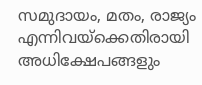സമുദായം, മതം, രാജ്യം എന്നിവയ്ക്കെതിരായി അധിക്ഷേപങ്ങളും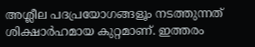അശ്ലീല പദപ്രയോഗങ്ങളൂം നടത്തുന്നത് ശിക്ഷാര്‍ഹമായ കുറ്റമാണ്. ഇത്തരം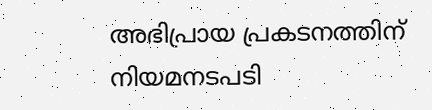അഭിപ്രായ പ്രകടനത്തിന് നിയമനടപടി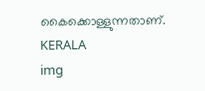കൈക്കൊള്ളുന്നതാണ്.
KERALA
img